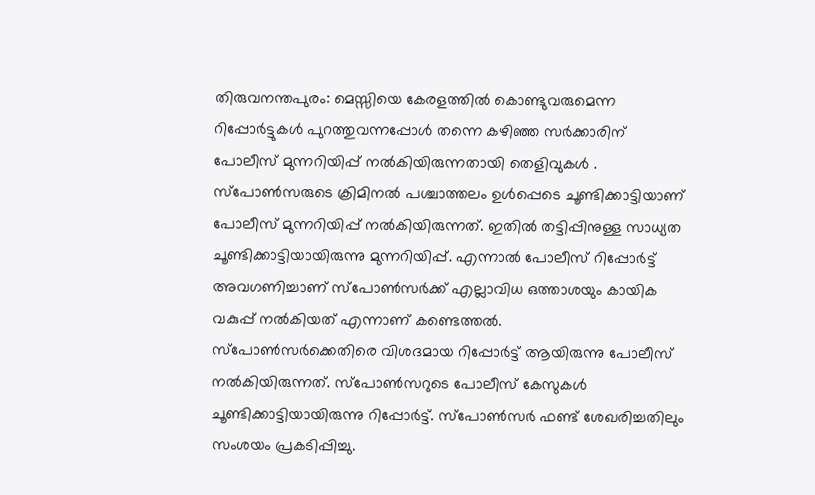തിരുവനന്തപുരം: മെസ്സിയെ കേരളത്തിൽ കൊണ്ടുവരുമെന്ന റിപ്പോർട്ടുകൾ പുറത്തുവന്നപ്പോൾ തന്നെ കഴിഞ്ഞ സർക്കാരിന് പോലീസ് മുന്നറിയിപ്പ് നൽകിയിരുന്നതായി തെളിവുകൾ . സ്പോൺസരുടെ ക്രിമിനൽ പശ്ചാത്തലം ഉൾപ്പെടെ ചൂണ്ടിക്കാട്ടിയാണ് പോലീസ് മുന്നറിയിപ്പ് നൽകിയിരുന്നത്. ഇതിൽ തട്ടിപ്പിനുള്ള സാധ്യത ചൂണ്ടിക്കാട്ടിയായിരുന്നു മുന്നറിയിപ്പ്. എന്നാൽ പോലീസ് റിപ്പോർട്ട് അവഗണിച്ചാണ് സ്പോൺസർക്ക് എല്ലാവിധ ഒത്താശയും കായിക വകുപ്പ് നൽകിയത് എന്നാണ് കണ്ടെത്തൽ.
സ്പോൺസർക്കെതിരെ വിശദമായ റിപ്പോർട്ട് ആയിരുന്നു പോലീസ് നൽകിയിരുന്നത്. സ്പോൺസറുടെ പോലീസ് കേസുകൾ ചൂണ്ടിക്കാട്ടിയായിരുന്നു റിപ്പോർട്ട്. സ്പോൺസർ ഫണ്ട് ശേഖരിച്ചതിലും സംശയം പ്രകടിപ്പിച്ചു.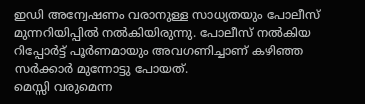ഇഡി അന്വേഷണം വരാനുള്ള സാധ്യതയും പോലീസ് മുന്നറിയിപ്പിൽ നൽകിയിരുന്നു. പോലീസ് നൽകിയ റിപ്പോർട്ട് പൂർണമായും അവഗണിച്ചാണ് കഴിഞ്ഞ സർക്കാർ മുന്നോട്ടു പോയത്.
മെസ്സി വരുമെന്ന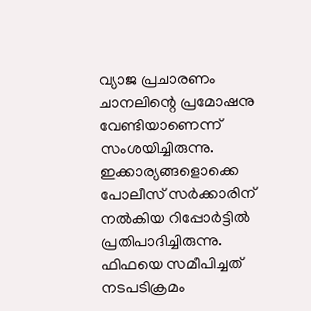വ്യാജ പ്രചാരണം ചാനലിന്റെ പ്രമോഷനു വേണ്ടിയാണെന്ന് സംശയിച്ചിരുന്നു. ഇക്കാര്യങ്ങളൊക്കെ പോലീസ് സർക്കാരിന് നൽകിയ റിപ്പോർട്ടിൽ പ്രതിപാദിച്ചിരുന്നു. ഫിഫയെ സമീപിച്ചത് നടപടിക്രമം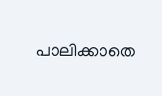പാലിക്കാതെ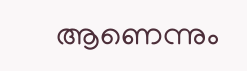ആണെന്നും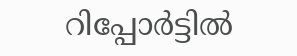റിപ്പോർട്ടിൽ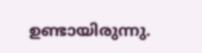ഉണ്ടായിരുന്നു.